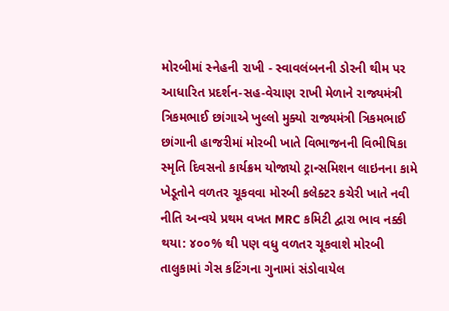મોરબીમાં સ્નેહની રાખી - સ્વાવલંબનની ડોરની થીમ પર આધારિત પ્રદર્શન-સહ-વેચાણ રાખી મેળાને રાજ્યમંત્રી ત્રિકમભાઈ છાંગાએ ખુલ્લો મુક્યો રાજ્યમંત્રી ત્રિકમભાઈ છાંગાની હાજરીમાં મોરબી ખાતે વિભાજનની વિભીષિકા સ્મૃતિ દિવસનો કાર્યક્રમ યોજાયો ટ્રાન્સમિશન લાઇનના કામે ખેડૂતોને વળતર ચૂકવવા મોરબી કલેક્ટર કચેરી ખાતે નવી નીતિ અન્વયે પ્રથમ વખત MRC કમિટી દ્વારા ભાવ નક્કી થયા: ૪૦૦% થી પણ વધુ વળતર ચૂકવાશે મોરબી તાલુકામાં ગેસ કટિંગના ગુનામાં સંડોવાયેલ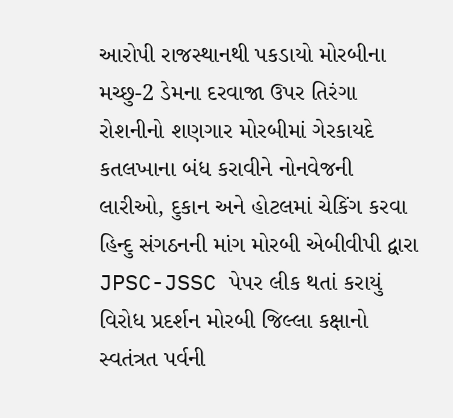આરોપી રાજસ્થાનથી પકડાયો મોરબીના મચ્છુ-2 ડેમના દરવાજા ઉપર તિરંગા રોશનીનો શણગાર મોરબીમાં ગેરકાયદે કતલખાના બંધ કરાવીને નોનવેજની લારીઓ, દુકાન અને હોટલમાં ચેકિંગ કરવા હિન્દુ સંગઠનની માંગ મોરબી એબીવીપી દ્વારા JPSC-JSSC પેપર લીક થતાં કરાયું વિરોધ પ્રદર્શન મોરબી જિલ્લા કક્ષાનો સ્વતંત્રત પર્વની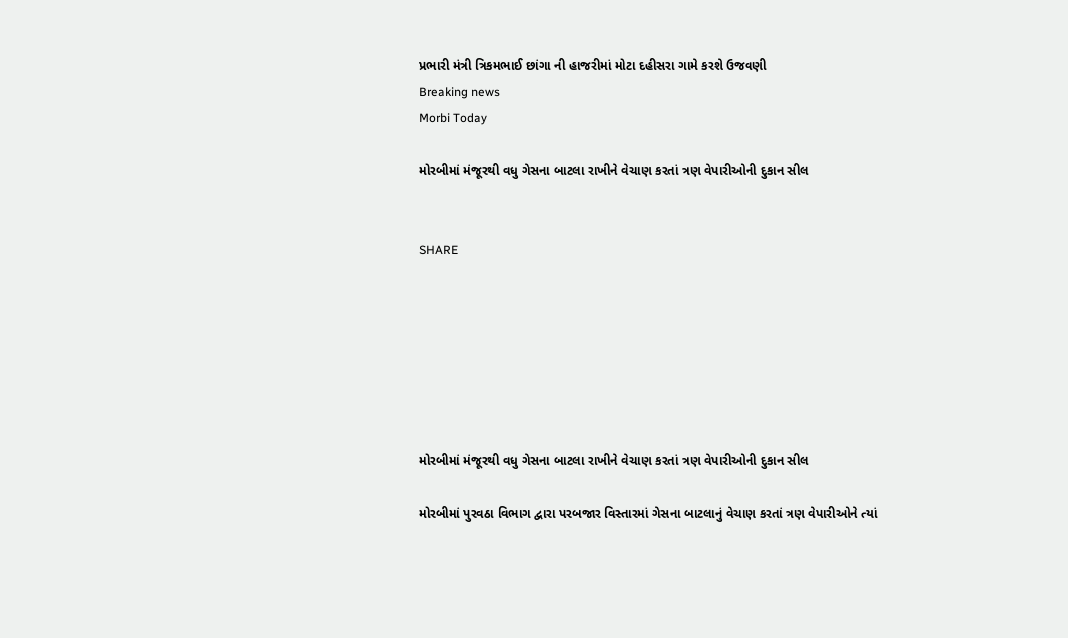પ્રભારી મંત્રી ત્રિકમભાઈ છાંગા ની હાજરીમાં મોટા દહીસરા ગામે કરશે ઉજવણી
Breaking news
Morbi Today

મોરબીમાં મંજૂરથી વધુ ગેસના બાટલા રાખીને વેચાણ કરતાં ત્રણ વેપારીઓની દુકાન સીલ


SHARE







મોરબીમાં મંજૂરથી વધુ ગેસના બાટલા રાખીને વેચાણ કરતાં ત્રણ વેપારીઓની દુકાન સીલ

મોરબીમાં પુરવઠા વિભાગ દ્વારા પરબજાર વિસ્તારમાં ગેસના બાટલાનું વેચાણ કરતાં ત્રણ વેપારીઓને ત્યાં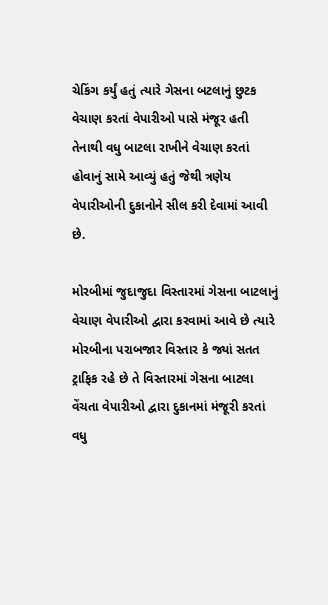ચેકિંગ કર્યું હતું ત્યારે ગેસના બટલાનું છુટક વેચાણ કરતાં વેપારીઓ પાસે મંજૂર હતી તેનાથી વધુ બાટલા રાખીને વેચાણ કરતાં હોવાનું સામે આવ્યું હતું જેથી ત્રણેય વેપારીઓની દુકાનોને સીલ કરી દેવામાં આવી છે.

મોરબીમાં જુદાજુદા વિસ્તારમાં ગેસના બાટલાનું વેચાણ વેપારીઓ દ્વારા કરવામાં આવે છે ત્યારે મોરબીના પરાબજાર વિસ્તાર કે જ્યાં સતત ટ્રાફિક રહે છે તે વિસ્તારમાં ગેસના બાટલા વેંચતા વેપારીઓ દ્વારા દુકાનમાં મંજૂરી કરતાં વધુ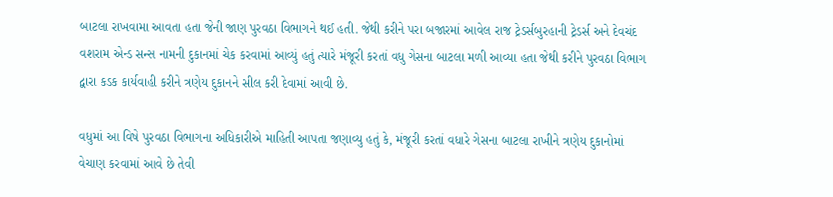બાટલા રાખવામા આવતા હતા જેની જાણ પુરવઠા વિભાગને થઈ હતી. જેથી કરીને પરા બજારમાં આવેલ રાજ ટ્રેડર્સબુરહાની ટ્રેડર્સ અને દેવચંદ વશરામ એન્ડ સન્સ નામની દુકાનમાં ચેક કરવામાં આવ્યું હતું ત્યારે મંજૂરી કરતાં વધુ ગેસના બાટલા મળી આવ્યા હતા જેથી કરીને પુરવઠા વિભાગ દ્વારા કડક કાર્યવાહી કરીને ત્રણેય દુકાનને સીલ કરી દેવામાં આવી છે.

વધુમાં આ વિષે પુરવઠા વિભાગના અધિકારીએ માહિતી આપતા જણાવ્યુ હતું કે, મંજૂરી કરતાં વધારે ગેસના બાટલા રાખીને ત્રણેય દુકાનોમાં વેચાણ કરવામાં આવે છે તેવી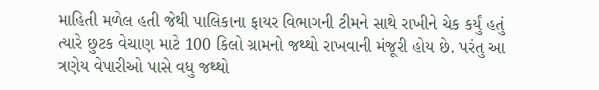માહિતી મળેલ હતી જેથી પાલિકાના ફાયર વિભાગની ટીમને સાથે રાખીને ચેક કર્યું હતું ત્યારે છુટક વેચાણ માટે 100 કિલો ગ્રામનો જથ્થો રાખવાની મંજૂરી હોય છે. પરંતુ આ ત્રણેય વેપારીઓ પાસે વધુ જથ્થો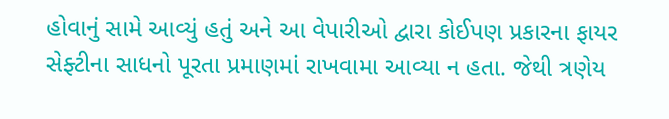હોવાનું સામે આવ્યું હતું અને આ વેપારીઓ દ્વારા કોઈપણ પ્રકારના ફાયર સેફ્ટીના સાધનો પૂરતા પ્રમાણમાં રાખવામા આવ્યા ન હતા. જેથી ત્રણેય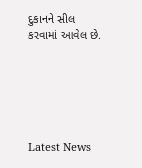દુકાનને સીલ કરવામાં આવેલ છે.






Latest News